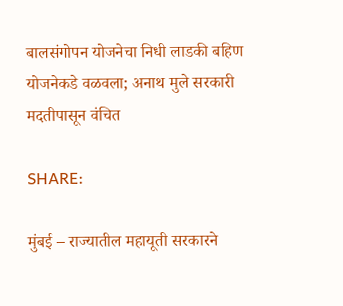बालसंगोपन योजनेचा निधी लाडकी बहिण योजनेकडे वळवला; अनाथ मुले सरकारी मदतीपासून वंचित

SHARE:

मुंबई – राज्यातील महायूती सरकारने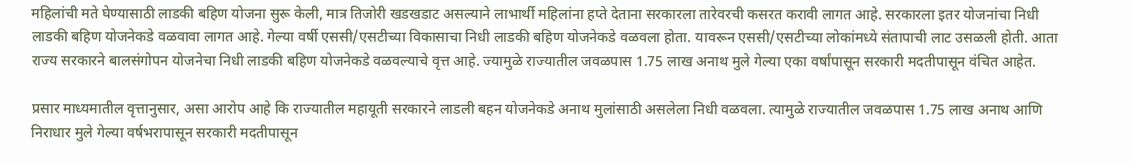महिलांची मते घेण्यासाठी लाडकी बहिण योजना सुरू केली, मात्र तिजोरी खडखडाट असल्याने लाभार्थी महिलांना हप्ते देताना सरकारला तारेवरची कसरत करावी लागत आहे. सरकारला इतर योजनांचा निधी लाडकी बहिण योजनेकडे वळवावा लागत आहे. गेल्या वर्षी एससी/एसटीच्या विकासाचा निधी लाडकी बहिण योजनेकडे वळवला होता. यावरून एससी/एसटीच्या लोकांमध्ये संतापाची लाट उसळली होती. आता राज्य सरकारने बालसंगोपन योजनेचा निधी लाडकी बहिण योजनेकडे वळवल्याचे वृत्त आहे. ज्यामुळे राज्यातील जवळपास 1.75 लाख अनाथ मुले गेल्या एका वर्षांपासून सरकारी मदतीपासून वंचित आहेत.

प्रसार माध्यमातील वृत्तानुसार, असा आरोप आहे कि राज्यातील महायूती सरकारने लाडली बहन योजनेकडे अनाथ मुलांसाठी असलेला निधी वळवला. त्यामुळे राज्यातील जवळपास 1.75 लाख अनाथ आणि निराधार मुले गेल्या वर्षभरापासून सरकारी मदतीपासून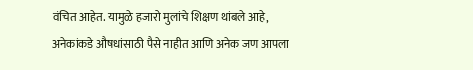वंचित आहेत. यामुळे हजारो मुलांचे शिक्षण थांबले आहे, अनेकांकडे औषधांसाठी पैसे नाहीत आणि अनेक जण आपला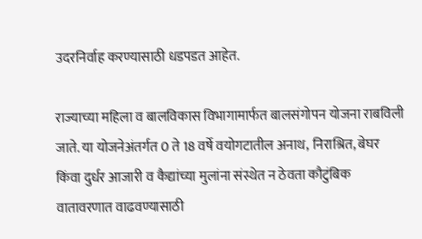उदरनिर्वाह करण्यासाठी धडपडत आहेत.

राज्याच्या महिला व बालविकास विभागामार्फत बालसंगोपन योजना राबविली जाते. या योजनेअंतर्गत 0 ते 18 वर्षे वयोगटातील अनाथ, निराश्रित, बेघर किंवा दुर्धर आजारी व कैद्यांच्या मुलांना संस्थेत न ठेवता कौटुंबिक वातावरणात वाढवण्यासाठी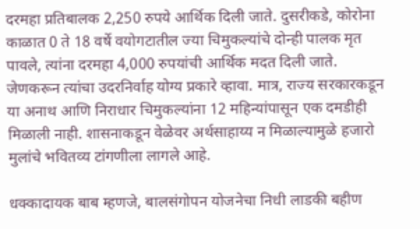दरमहा प्रतिबालक 2,250 रुपये आर्थिक दिली जाते. दुसरीकडे, कोरोना काळात 0 ते 18 वर्षे वयोगटातील ज्या चिमुकल्यांचे दोन्ही पालक मृत पावले, त्यांना दरमहा 4,000 रुपयांची आर्थिक मदत दिली जाते. जेणकरून त्यांचा उदरनिर्वाह योग्य प्रकारे व्हावा. मात्र, राज्य सरकारकडून या अनाथ आणि निराधार चिमुकल्यांना 12 महिन्यांपासून एक दमडीही मिळाली नाही. शासनाकडून वेळेवर अर्थसाहाय्य न मिळाल्यामुळे हजारो मुलांचे भवितव्य टांगणीला लागले आहे.

धक्कादायक बाब म्हणजे, बालसंगोपन योजनेचा निधी लाडकी बहीण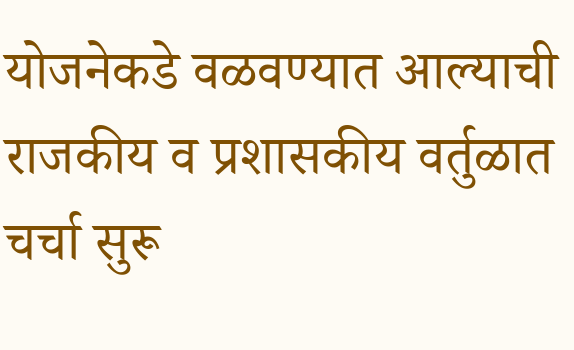योजनेकडे वळवण्यात आल्याची राजकीय व प्रशासकीय वर्तुळात चर्चा सुरू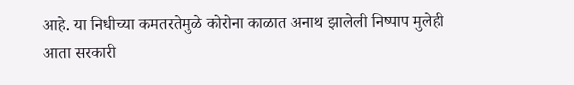आहे. या निधीच्या कमतरतेमुळे कोरोना काळात अनाथ झालेली निष्पाप मुलेही आता सरकारी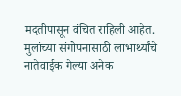मदतीपासून वंचित राहिली आहेत. मुलांच्या संगोपनासाठी लाभार्थ्यांचे नातेवाईक गेल्या अनेक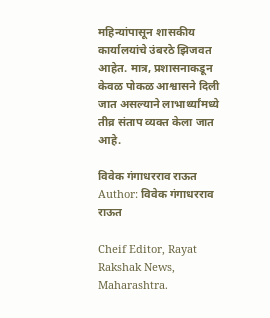महिन्यांपासून शासकीय कार्यालयांचे उंबरठे झिजवत आहेत. मात्र, प्रशासनाकडून केवळ पोकळ आश्वासने दिली जात असल्याने लाभार्थ्यांमध्ये तीव्र संताप व्यक्त केला जात आहे.

विवेक गंगाधरराव राऊत
Author: विवेक गंगाधरराव राऊत

Cheif Editor, Rayat Rakshak News, Maharashtra.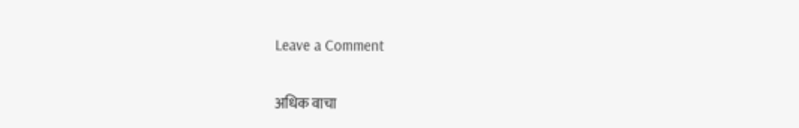Leave a Comment

अधिक वाचा